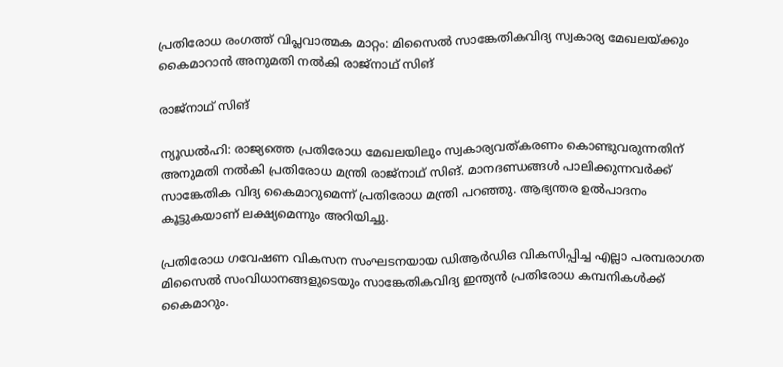പ്രതിരോധ രംഗത്ത് വിപ്ലവാത്മക മാറ്റം: മിസൈൽ സാങ്കേതികവിദ്യ സ്വകാര്യ മേഖലയ്ക്കും കൈമാറാൻ അനുമതി നൽകി രാജ്‌നാഥ് സിങ്

രാജ്നാഥ് സിങ്

ന്യൂഡല്‍ഹി: രാജ്യത്തെ പ്രതിരോധ മേഖലയിലും സ്വകാര്യവത്കരണം കൊണ്ടുവരുന്നതിന് അനുമതി നല്‍കി പ്രതിരോധ മന്ത്രി രാജ്‌നാഥ് സിങ്. മാനദണ്ഡങ്ങള്‍ പാലിക്കുന്നവര്‍ക്ക് സാങ്കേതിക വിദ്യ കൈമാറുമെന്ന് പ്രതിരോധ മന്ത്രി പറഞ്ഞു. ആഭ്യന്തര ഉല്‍പാദനം കൂട്ടുകയാണ് ലക്ഷ്യമെന്നും അറിയിച്ചു.

പ്രതിരോധ ഗവേഷണ വികസന സംഘടനയായ ഡിആര്‍ഡിഒ വികസിപ്പിച്ച എല്ലാ പരമ്പരാഗത മിസൈല്‍ സംവിധാനങ്ങളുടെയും സാങ്കേതികവിദ്യ ഇന്ത്യന്‍ പ്രതിരോധ കമ്പനികള്‍ക്ക് കൈമാറും.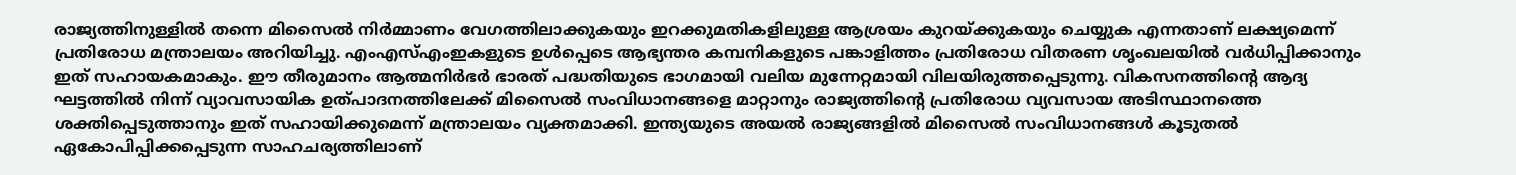രാജ്യത്തിനുള്ളില്‍ തന്നെ മിസൈല്‍ നിര്‍മ്മാണം വേഗത്തിലാക്കുകയും ഇറക്കുമതികളിലുള്ള ആശ്രയം കുറയ്ക്കുകയും ചെയ്യുക എന്നതാണ് ലക്ഷ്യമെന്ന് പ്രതിരോധ മന്ത്രാലയം അറിയിച്ചു. എംഎസ്എംഇകളുടെ ഉള്‍പ്പെടെ ആഭ്യന്തര കമ്പനികളുടെ പങ്കാളിത്തം പ്രതിരോധ വിതരണ ശൃംഖലയില്‍ വര്‍ധിപ്പിക്കാനും ഇത് സഹായകമാകും. ഈ തീരുമാനം ആത്മനിര്‍ഭര്‍ ഭാരത് പദ്ധതിയുടെ ഭാഗമായി വലിയ മുന്നേറ്റമായി വിലയിരുത്തപ്പെടുന്നു. വികസനത്തിന്റെ ആദ്യ ഘട്ടത്തില്‍ നിന്ന് വ്യാവസായിക ഉത്പാദനത്തിലേക്ക് മിസൈല്‍ സംവിധാനങ്ങളെ മാറ്റാനും രാജ്യത്തിന്റെ പ്രതിരോധ വ്യവസായ അടിസ്ഥാനത്തെ ശക്തിപ്പെടുത്താനും ഇത് സഹായിക്കുമെന്ന് മന്ത്രാലയം വ്യക്തമാക്കി. ഇന്ത്യയുടെ അയല്‍ രാജ്യങ്ങളില്‍ മിസൈല്‍ സംവിധാനങ്ങള്‍ കൂടുതല്‍ ഏകോപിപ്പിക്കപ്പെടുന്ന സാഹചര്യത്തിലാണ്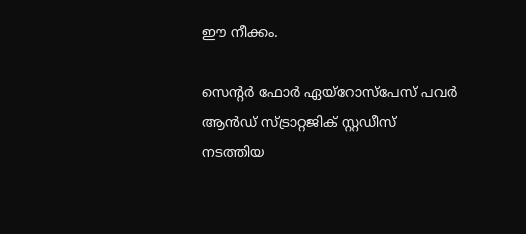ഈ നീക്കം.

സെന്റര്‍ ഫോര്‍ ഏയ്‌റോസ്‌പേസ് പവര്‍ ആന്‍ഡ് സ്ട്രാറ്റജിക് സ്റ്റഡീസ് നടത്തിയ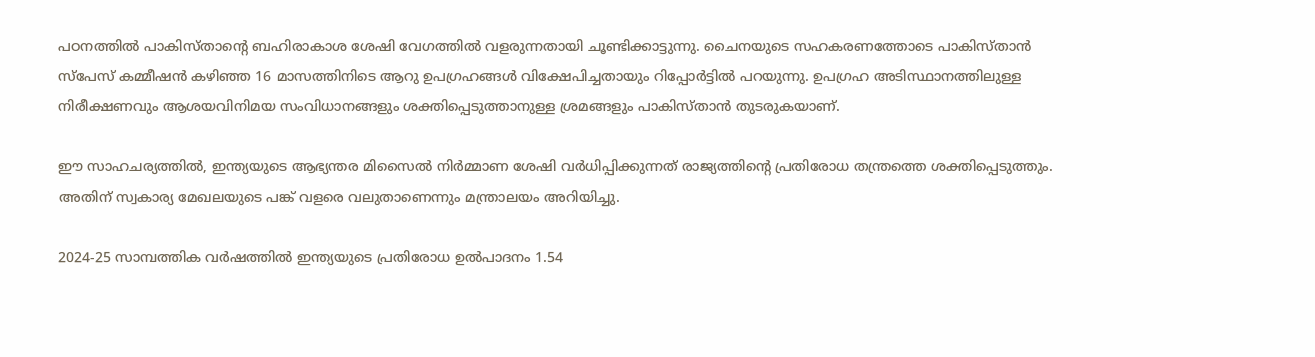പഠനത്തില്‍ പാകിസ്താന്റെ ബഹിരാകാശ ശേഷി വേഗത്തില്‍ വളരുന്നതായി ചൂണ്ടിക്കാട്ടുന്നു. ചൈനയുടെ സഹകരണത്തോടെ പാകിസ്താന്‍ സ്‌പേസ് കമ്മീഷന്‍ കഴിഞ്ഞ 16 മാസത്തിനിടെ ആറു ഉപഗ്രഹങ്ങള്‍ വിക്ഷേപിച്ചതായും റിപ്പോര്‍ട്ടില്‍ പറയുന്നു. ഉപഗ്രഹ അടിസ്ഥാനത്തിലുള്ള നിരീക്ഷണവും ആശയവിനിമയ സംവിധാനങ്ങളും ശക്തിപ്പെടുത്താനുള്ള ശ്രമങ്ങളും പാകിസ്താന്‍ തുടരുകയാണ്.

ഈ സാഹചര്യത്തില്‍, ഇന്ത്യയുടെ ആഭ്യന്തര മിസൈല്‍ നിര്‍മ്മാണ ശേഷി വര്‍ധിപ്പിക്കുന്നത് രാജ്യത്തിന്റെ പ്രതിരോധ തന്ത്രത്തെ ശക്തിപ്പെടുത്തും. അതിന് സ്വകാര്യ മേഖലയുടെ പങ്ക് വളരെ വലുതാണെന്നും മന്ത്രാലയം അറിയിച്ചു.

2024-25 സാമ്പത്തിക വര്‍ഷത്തില്‍ ഇന്ത്യയുടെ പ്രതിരോധ ഉല്‍പാദനം 1.54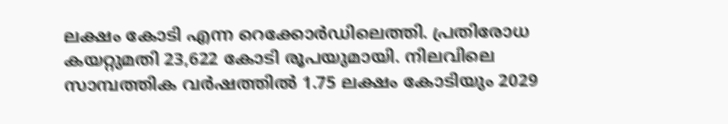ലക്ഷം കോടി എന്ന റെക്കോര്‍ഡിലെത്തി. പ്രതിരോധ കയറ്റുമതി 23,622 കോടി രൂപയുമായി. നിലവിലെ സാമ്പത്തിക വര്‍ഷത്തില്‍ 1.75 ലക്ഷം കോടിയും 2029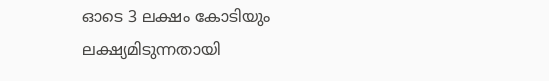ഓടെ 3 ലക്ഷം കോടിയും ലക്ഷ്യമിടുന്നതായി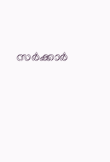സര്‍ക്കാര്‍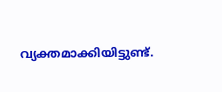വ്യക്തമാക്കിയിട്ടുണ്ട്.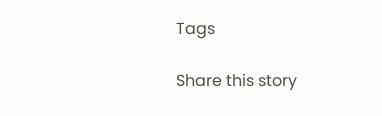Tags

Share this story